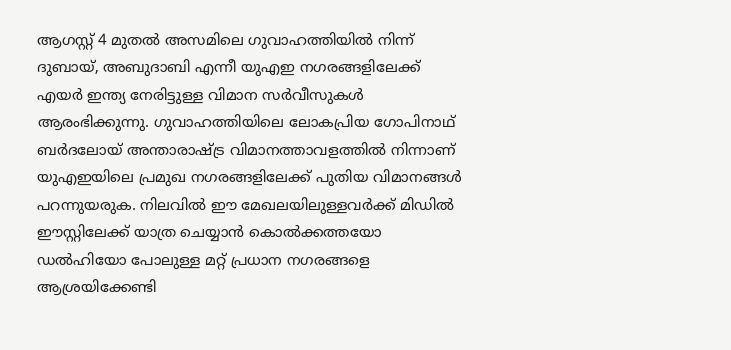ആഗസ്റ്റ് 4 മുതൽ അസമിലെ ഗുവാഹത്തിയിൽ നിന്ന് ദുബായ്, അബുദാബി എന്നീ യുഎഇ നഗരങ്ങളിലേക്ക് എയർ ഇന്ത്യ നേരിട്ടുള്ള വിമാന സർവീസുകൾ ആരംഭിക്കുന്നു. ഗുവാഹത്തിയിലെ ലോകപ്രിയ ഗോപിനാഥ് ബർദലോയ് അന്താരാഷ്ട്ര വിമാനത്താവളത്തിൽ നിന്നാണ് യുഎഇയിലെ പ്രമുഖ നഗരങ്ങളിലേക്ക് പുതിയ വിമാനങ്ങൾ പറന്നുയരുക. നിലവിൽ ഈ മേഖലയിലുള്ളവർക്ക് മിഡിൽ ഈസ്റ്റിലേക്ക് യാത്ര ചെയ്യാൻ കൊൽക്കത്തയോ ഡൽഹിയോ പോലുള്ള മറ്റ് പ്രധാന നഗരങ്ങളെ ആശ്രയിക്കേണ്ടി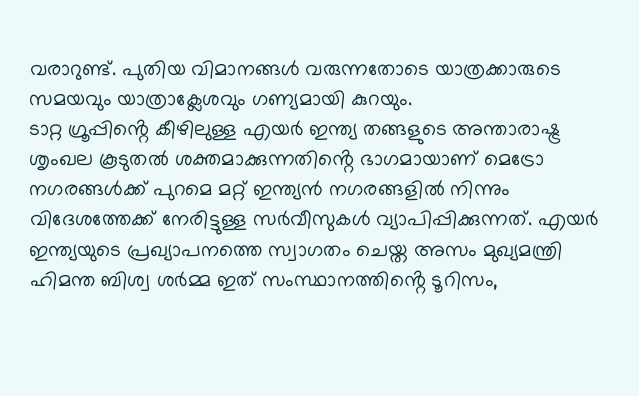വരാറുണ്ട്. പുതിയ വിമാനങ്ങൾ വരുന്നതോടെ യാത്രക്കാരുടെ സമയവും യാത്രാക്ലേശവും ഗണ്യമായി കുറയും.
ടാറ്റ ഗ്രൂപ്പിൻ്റെ കീഴിലുള്ള എയർ ഇന്ത്യ തങ്ങളുടെ അന്താരാഷ്ട്ര ശൃംഖല കൂടുതൽ ശക്തമാക്കുന്നതിൻ്റെ ഭാഗമായാണ് മെട്രോ നഗരങ്ങൾക്ക് പുറമെ മറ്റ് ഇന്ത്യൻ നഗരങ്ങളിൽ നിന്നും വിദേശത്തേക്ക് നേരിട്ടുള്ള സർവീസുകൾ വ്യാപിപ്പിക്കുന്നത്. എയർ ഇന്ത്യയുടെ പ്രഖ്യാപനത്തെ സ്വാഗതം ചെയ്ത അസം മുഖ്യമന്ത്രി ഹിമന്ത ബിശ്വ ശർമ്മ ഇത് സംസ്ഥാനത്തിൻ്റെ ടൂറിസം,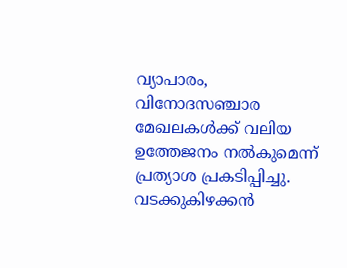വ്യാപാരം, വിനോദസഞ്ചാര മേഖലകൾക്ക് വലിയ ഉത്തേജനം നൽകുമെന്ന് പ്രത്യാശ പ്രകടിപ്പിച്ചു. വടക്കുകിഴക്കൻ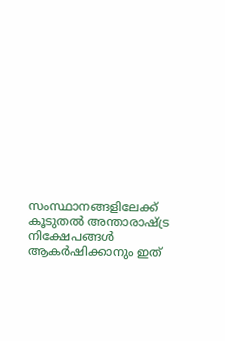സംസ്ഥാനങ്ങളിലേക്ക് കൂടുതൽ അന്താരാഷ്ട്ര നിക്ഷേപങ്ങൾ ആകർഷിക്കാനും ഇത്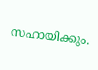സഹായിക്കും.